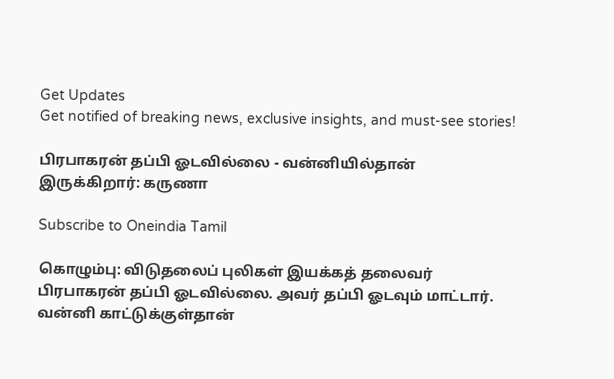Get Updates
Get notified of breaking news, exclusive insights, and must-see stories!

பிரபாகரன் தப்பி ஓடவில்லை - வன்னியில்தான் இருக்கிறார்: கருணா

Subscribe to Oneindia Tamil

கொழும்பு: விடுதலைப் புலிகள் இயக்கத் தலைவர் பிரபாகரன் தப்பி ஓடவில்லை. அவர் தப்பி ஓடவும் மாட்டார். வன்னி காட்டுக்குள்தான்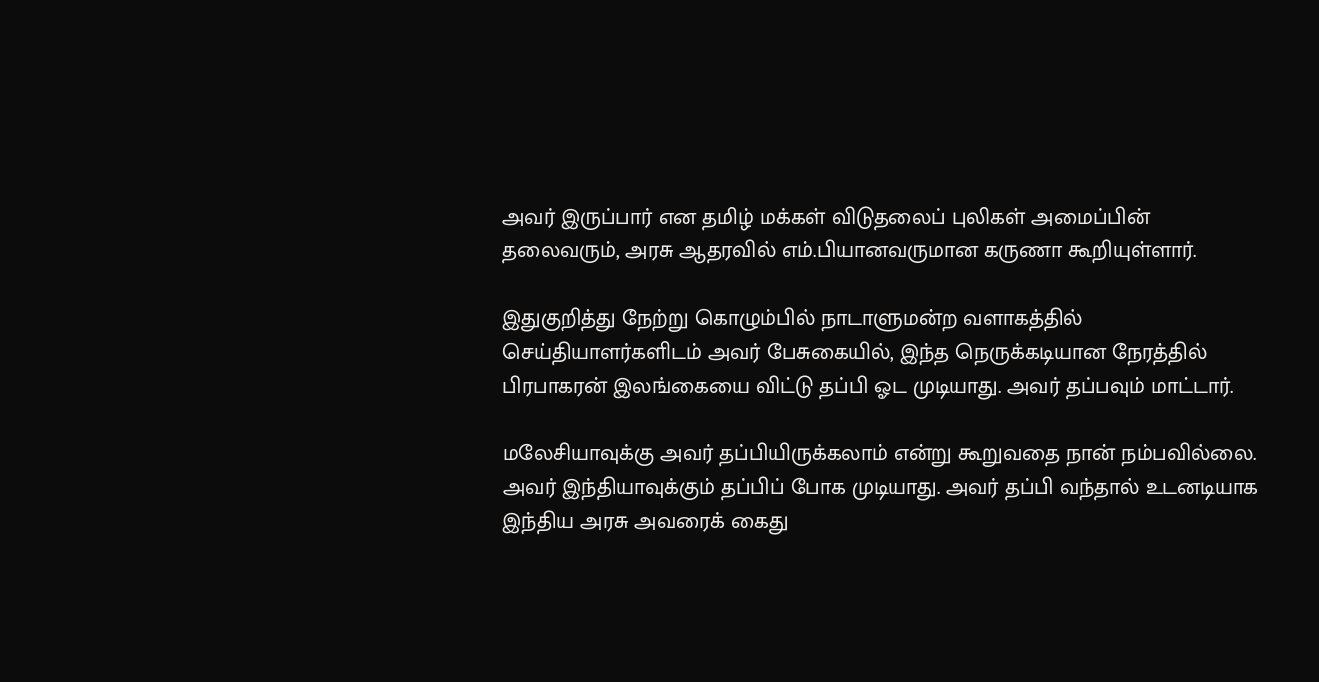அவர் இருப்பார் என தமிழ் மக்கள் விடுதலைப் புலிகள் அமைப்பின் தலைவரும், அரசு ஆதரவில் எம்.பியானவருமான கருணா கூறியுள்ளார்.

இதுகுறித்து நேற்று கொழும்பில் நாடாளுமன்ற வளாகத்தில் செய்தியாளர்களிடம் அவர் பேசுகையில், இந்த நெருக்கடியான நேரத்தில் பிரபாகரன் இலங்கையை விட்டு தப்பி ஓட முடியாது. அவர் தப்பவும் மாட்டார்.

மலேசியாவுக்கு அவர் தப்பியிருக்கலாம் என்று கூறுவதை நான் நம்பவில்லை. அவர் இந்தியாவுக்கும் தப்பிப் போக முடியாது. அவர் தப்பி வந்தால் உடனடியாக இந்திய அரசு அவரைக் கைது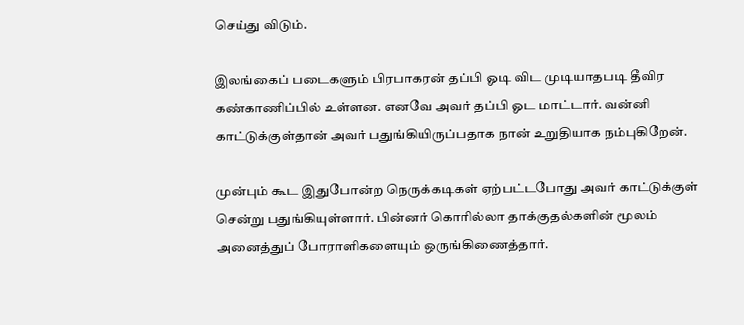செய்து விடும்.

இலங்கைப் படைகளும் பிரபாகரன் தப்பி ஓடி விட முடியாதபடி தீவிர கண்காணிப்பில் உள்ளன. எனவே அவர் தப்பி ஓட மாட்டார். வன்னி காட்டுக்குள்தான் அவர் பதுங்கியிருப்பதாக நான் உறுதியாக நம்புகிறேன்.

முன்பும் கூட இதுபோன்ற நெருக்கடிகள் ஏற்பட்டபோது அவர் காட்டுக்குள் சென்று பதுங்கியுள்ளார். பின்னர் கொரில்லா தாக்குதல்களின் மூலம் அனைத்துப் போராளிகளையும் ஒருங்கிணைத்தார்.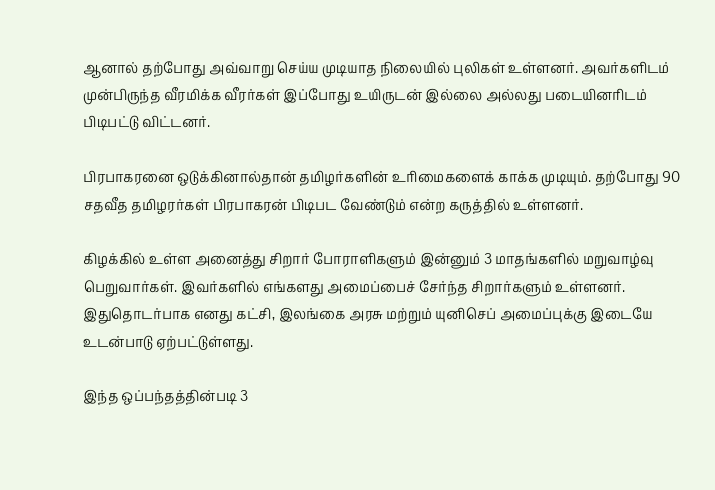ஆனால் தற்போது அவ்வாறு செய்ய முடியாத நிலையில் புலிகள் உள்ளனர். அவர்களிடம் முன்பிருந்த வீரமிக்க வீரர்கள் இப்போது உயிருடன் இல்லை அல்லது படையினரிடம் பிடிபட்டு விட்டனர்.

பிரபாகரனை ஒடுக்கினால்தான் தமிழர்களின் உரிமைகளைக் காக்க முடியும். தற்போது 90 சதவீத தமிழரர்கள் பிரபாகரன் பிடிபட வேண்டும் என்ற கருத்தில் உள்ளனர்.

கிழக்கில் உள்ள அனைத்து சிறார் போராளிகளும் இன்னும் 3 மாதங்களில் மறுவாழ்வு பெறுவார்கள். இவர்களில் எங்களது அமைப்பைச் சேர்ந்த சிறார்களும் உள்ளனர். இதுதொடர்பாக எனது கட்சி, இலங்கை அரசு மற்றும் யுனிசெப் அமைப்புக்கு இடையே உடன்பாடு ஏற்பட்டுள்ளது.

இந்த ஒப்பந்தத்தின்படி 3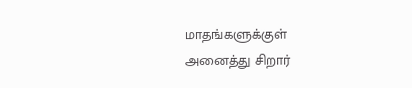மாதங்களுக்குள் அனைத்து சிறார்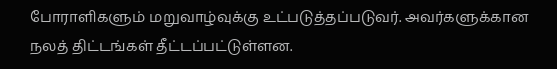போராளிகளும் மறுவாழ்வுக்கு உட்படுத்தப்படுவர். அவர்களுக்கான நலத் திட்டங்கள் தீட்டப்பட்டுள்ளன.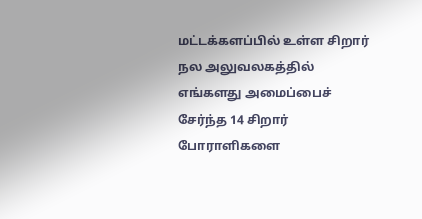மட்டக்களப்பில் உள்ள சிறார் நல அலுவலகத்தில் எங்களது அமைப்பைச் சேர்ந்த 14 சிறார் போராளிகளை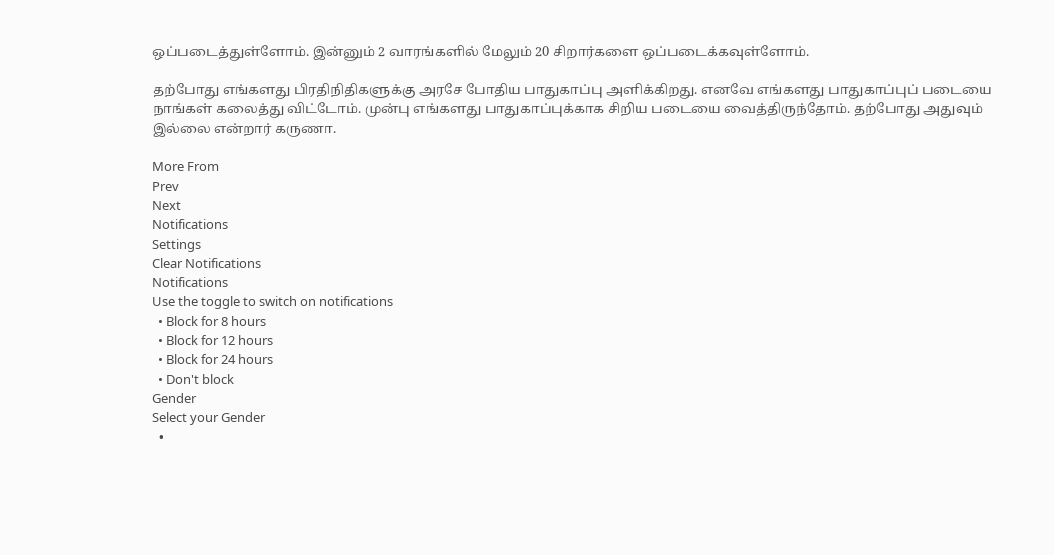ஒப்படைத்துள்ளோம். இன்னும் 2 வாரங்களில் மேலும் 20 சிறார்களை ஒப்படைக்கவுள்ளோம்.

தற்போது எங்களது பிரதிநிதிகளுக்கு அரசே போதிய பாதுகாப்பு அளிக்கிறது. எனவே எங்களது பாதுகாப்புப் படையை நாங்கள் கலைத்து விட்டோம். முன்பு எங்களது பாதுகாப்புக்காக சிறிய படையை வைத்திருந்தோம். தற்போது அதுவும் இல்லை என்றார் கருணா.

More From
Prev
Next
Notifications
Settings
Clear Notifications
Notifications
Use the toggle to switch on notifications
  • Block for 8 hours
  • Block for 12 hours
  • Block for 24 hours
  • Don't block
Gender
Select your Gender
  •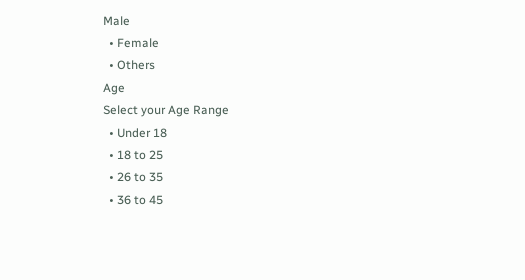Male
  • Female
  • Others
Age
Select your Age Range
  • Under 18
  • 18 to 25
  • 26 to 35
  • 36 to 45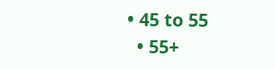• 45 to 55
  • 55+